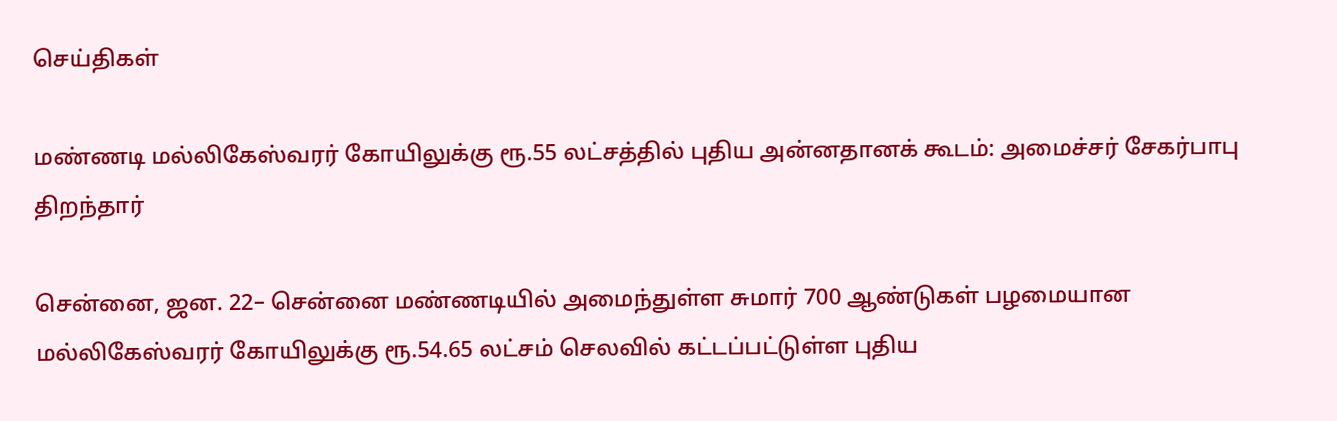செய்திகள்

மண்ணடி மல்லிகேஸ்வரர் கோயிலுக்கு ரூ.55 லட்சத்தில் புதிய அன்னதானக் கூடம்: அமைச்சர் சேகர்பாபு திறந்தார்

சென்னை, ஜன. 22– சென்னை மண்ணடியில் அமைந்துள்ள சுமார் 700 ஆண்டுகள் பழமையான மல்லிகேஸ்வரர் கோயிலுக்கு ரூ.54.65 லட்சம் செலவில் கட்டப்பட்டுள்ள புதிய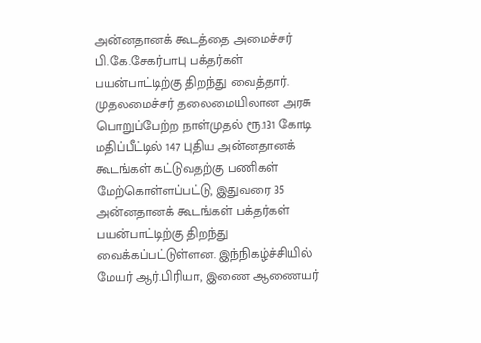அன்னதானக் கூடத்தை அமைச்சர் பி.கே.சேகர்பாபு பக்தர்கள் பயன்பாட்டிற்கு திறந்து வைத்தார். முதலமைச்சர் தலைமையிலான அரசு பொறுப்பேற்ற நாள்முதல் ரூ.131 கோடி மதிப்பீட்டில் 147 புதிய அன்னதானக் கூடங்கள் கட்டுவதற்கு பணிகள் மேற்கொள்ளப்பட்டு, இதுவரை 35 அன்னதானக் கூடங்கள் பக்தர்கள் பயன்பாட்டிற்கு திறந்து வைக்கப்பட்டுள்ளன. இந்நிகழ்ச்சியில் மேயர் ஆர்.பிரியா, இணை ஆணையர்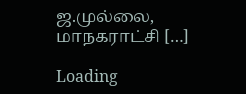ஜ.முல்லை, மாநகராட்சி […]

Loading